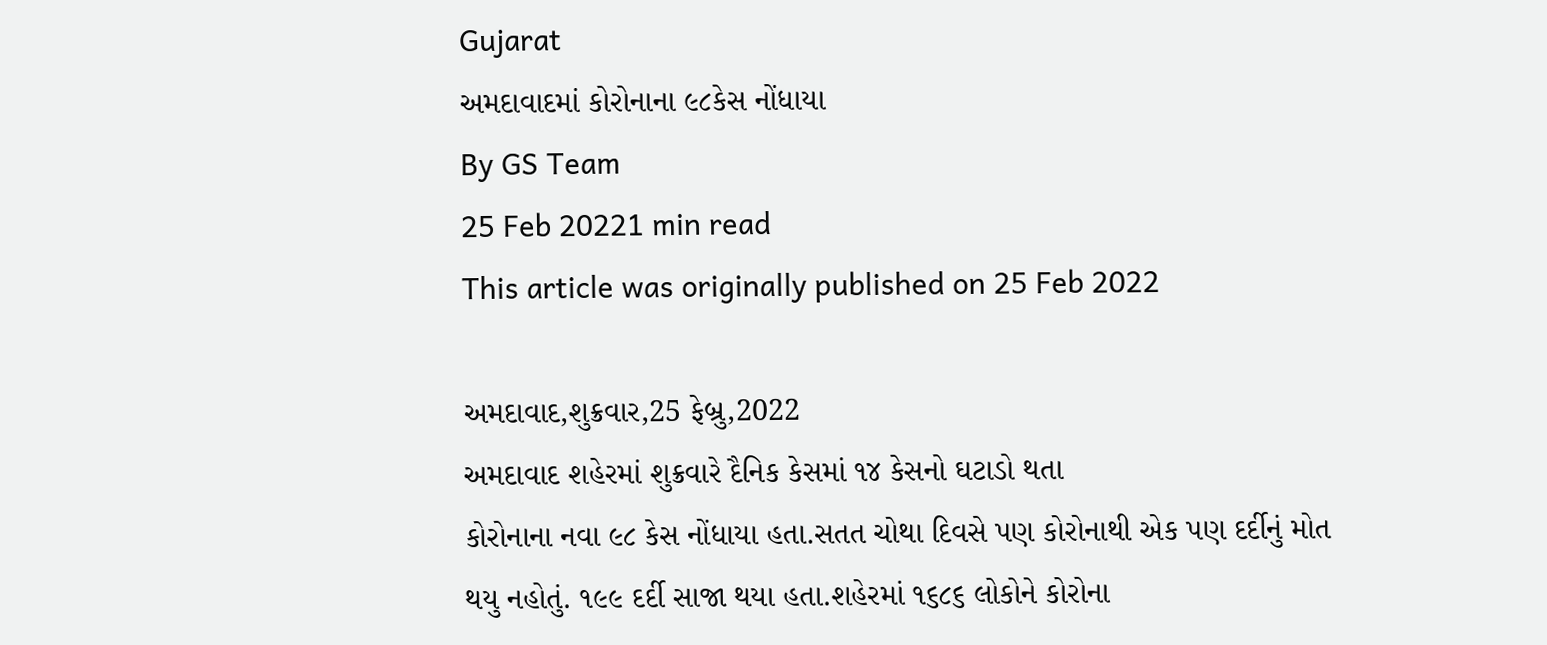Gujarat
અમદાવાદમાં કોરોનાના ૯૮કેસ નોંધાયા
By GS Team
25 Feb 20221 min read
This article was originally published on 25 Feb 2022

અમદાવાદ,શુક્રવાર,25 ફેબ્રુ,2022
અમદાવાદ શહેરમાં શુક્રવારે દૈનિક કેસમાં ૧૪ કેસનો ઘટાડો થતા
કોરોનાના નવા ૯૮ કેસ નોંધાયા હતા.સતત ચોથા દિવસે પણ કોરોનાથી એક પણ દર્દીનું મોત
થયુ નહોતું. ૧૯૯ દર્દી સાજા થયા હતા.શહેરમાં ૧૬૮૬ લોકોને કોરોના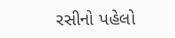રસીનો પહેલો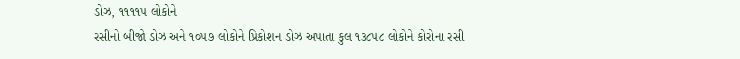ડોઝ, ૧૧૧૧૫ લોકોને
રસીનો બીજો ડોઝ અને ૧૦૫૭ લોકોને પ્રિકોશન ડોઝ અપાતા કુલ ૧૩૮૫૮ લોકોને કોરોના રસી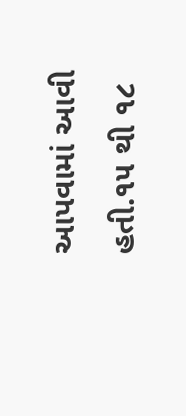આપવામાં આવી હતી.૧૫ થી ૧૮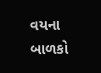વયના બાળકો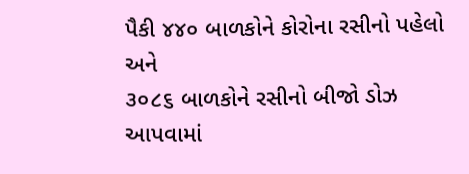પૈકી ૪૪૦ બાળકોને કોરોના રસીનો પહેલો અને
૩૦૮૬ બાળકોને રસીનો બીજો ડોઝ આપવામાં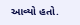આવ્યો હતો.